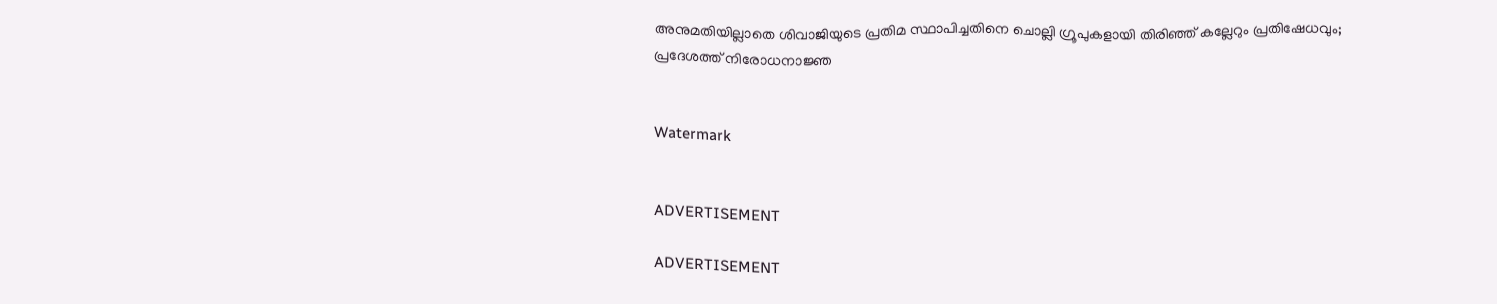അനുമതിയില്ലാതെ ശിവാജിയുടെ പ്രതിമ സ്ഥാപിച്ചതിനെ ചൊല്ലി ഗ്രൂപുകളായി തിരിഞ്ഞ് കല്ലേറും പ്രതിഷേധവും; പ്രദേശത്ത് നിരോധനാജ്ഞ


Watermark


ADVERTISEMENT

ADVERTISEMENT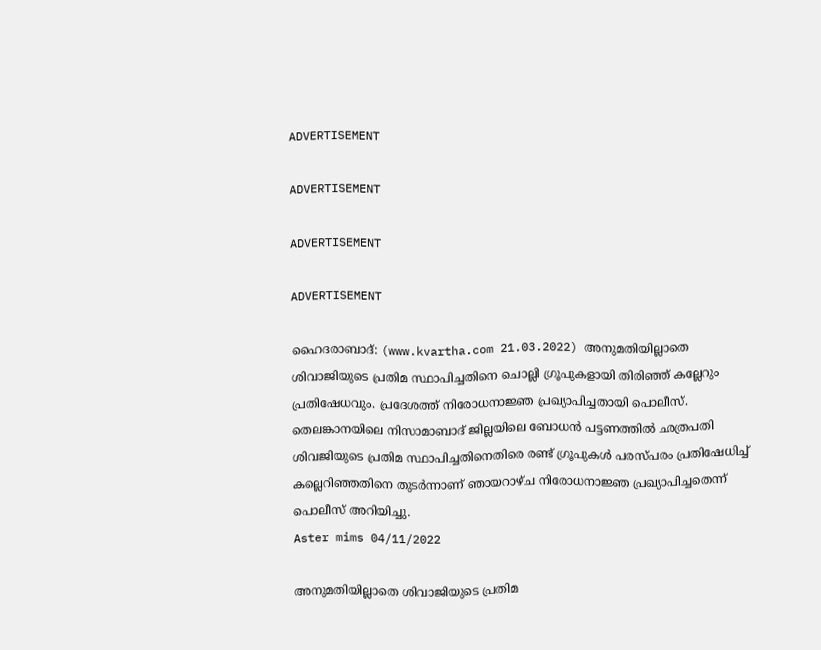ADVERTISEMENT

ADVERTISEMENT

ADVERTISEMENT

ADVERTISEMENT

ഹൈദരാബാദ്: (www.kvartha.com 21.03.2022) അനുമതിയില്ലാതെ ശിവാജിയുടെ പ്രതിമ സ്ഥാപിച്ചതിനെ ചൊല്ലി ഗ്രൂപുകളായി തിരിഞ്ഞ് കല്ലേറും പ്രതിഷേധവും. പ്രദേശത്ത് നിരോധനാജ്ഞ പ്രഖ്യാപിച്ചതായി പൊലീസ്. തെലങ്കാനയിലെ നിസാമാബാദ് ജില്ലയിലെ ബോധന്‍ പട്ടണത്തില്‍ ഛത്രപതി ശിവജിയുടെ പ്രതിമ സ്ഥാപിച്ചതിനെതിരെ രണ്ട് ഗ്രൂപുകള്‍ പരസ്പരം പ്രതിഷേധിച്ച് കല്ലെറിഞ്ഞതിനെ തുടര്‍ന്നാണ് ഞായറാഴ്ച നിരോധനാജ്ഞ പ്രഖ്യാപിച്ചതെന്ന് പൊലീസ് അറിയിച്ചു.
Aster mims 04/11/2022

അനുമതിയില്ലാതെ ശിവാജിയുടെ പ്രതിമ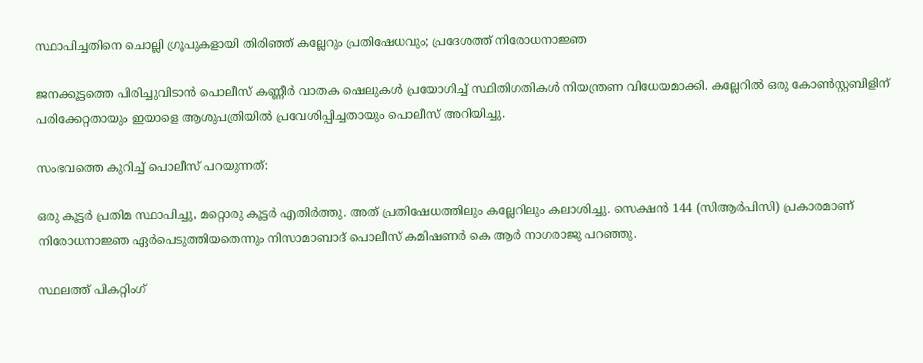സ്ഥാപിച്ചതിനെ ചൊല്ലി ഗ്രൂപുകളായി തിരിഞ്ഞ് കല്ലേറും പ്രതിഷേധവും; പ്രദേശത്ത് നിരോധനാജ്ഞ

ജനക്കൂട്ടത്തെ പിരിച്ചുവിടാന്‍ പൊലീസ് കണ്ണീര്‍ വാതക ഷെലുകള്‍ പ്രയോഗിച്ച് സ്ഥിതിഗതികള്‍ നിയന്ത്രണ വിധേയമാക്കി. കല്ലേറില്‍ ഒരു കോണ്‍സ്റ്റബിളിന് പരിക്കേറ്റതായും ഇയാളെ ആശുപത്രിയില്‍ പ്രവേശിപ്പിച്ചതായും പൊലീസ് അറിയിച്ചു.

സംഭവത്തെ കുറിച്ച് പൊലീസ് പറയുന്നത്:

ഒരു കൂട്ടര്‍ പ്രതിമ സ്ഥാപിച്ചു, മറ്റൊരു കൂട്ടര്‍ എതിര്‍ത്തു. അത് പ്രതിഷേധത്തിലും കല്ലേറിലും കലാശിച്ചു. സെക്ഷന്‍ 144 (സിആര്‍പിസി) പ്രകാരമാണ് നിരോധനാജ്ഞ ഏര്‍പെടുത്തിയതെന്നും നിസാമാബാദ് പൊലീസ് കമിഷണര്‍ കെ ആര്‍ നാഗരാജു പറഞ്ഞു.

സ്ഥലത്ത് പികറ്റിംഗ്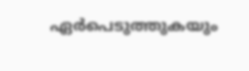ഏര്‍പെടുത്തുകയും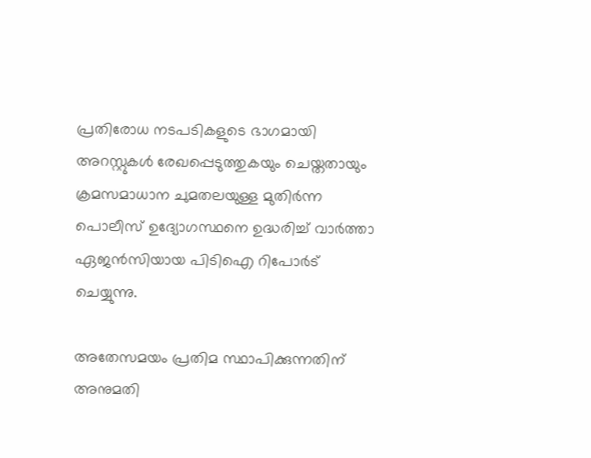പ്രതിരോധ നടപടികളുടെ ഭാഗമായി അറസ്റ്റുകള്‍ രേഖപ്പെടുത്തുകയും ചെയ്തതായും ക്രമസമാധാന ചുമതലയുള്ള മുതിര്‍ന്ന പൊലീസ് ഉദ്യോഗസ്ഥനെ ഉദ്ധരിച്ച് വാര്‍ത്താ ഏജന്‍സിയായ പിടിഐ റിപോര്‍ട് ചെയ്യുന്നു.

അതേസമയം പ്രതിമ സ്ഥാപിക്കുന്നതിന് അനുമതി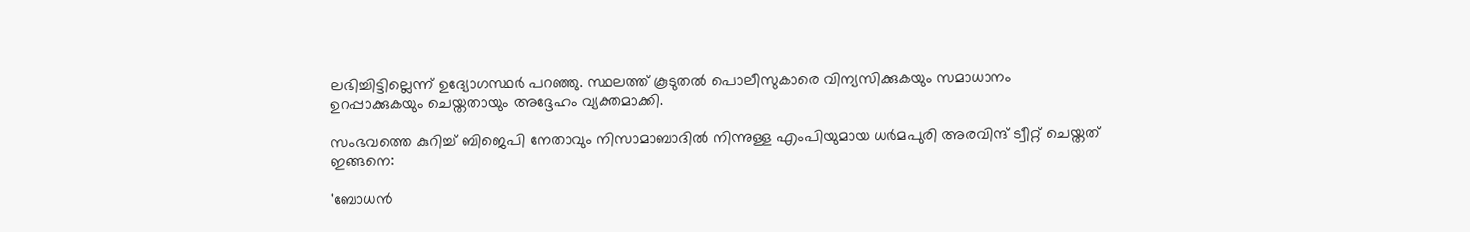ലഭിച്ചിട്ടില്ലെന്ന് ഉദ്യോഗസ്ഥര്‍ പറഞ്ഞു. സ്ഥലത്ത് കൂടുതല്‍ പൊലീസുകാരെ വിന്യസിക്കുകയും സമാധാനം ഉറപ്പാക്കുകയും ചെയ്തതായും അദ്ദേഹം വ്യക്തമാക്കി.

സംഭവത്തെ കുറിച്ച് ബിജെപി നേതാവും നിസാമാബാദില്‍ നിന്നുള്ള എംപിയുമായ ധര്‍മപുരി അരവിന്ദ് ട്വീറ്റ് ചെയ്തത് ഇങ്ങനെ:

'ബോധന്‍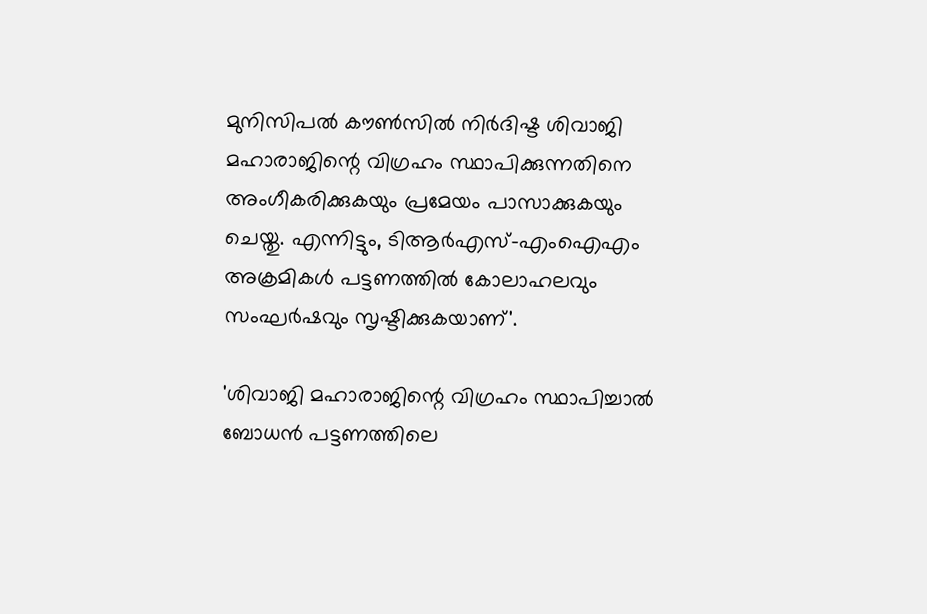മുനിസിപല്‍ കൗണ്‍സില്‍ നിര്‍ദിഷ്ട ശിവാജി മഹാരാജിന്റെ വിഗ്രഹം സ്ഥാപിക്കുന്നതിനെ അംഗീകരിക്കുകയും പ്രമേയം പാസാക്കുകയും ചെയ്തു. എന്നിട്ടും, ടിആര്‍എസ്-എംഐഎം അക്രമികള്‍ പട്ടണത്തില്‍ കോലാഹലവും സംഘര്‍ഷവും സൃഷ്ടിക്കുകയാണ്'.

'ശിവാജി മഹാരാജിന്റെ വിഗ്രഹം സ്ഥാപിച്ചാല്‍ ബോധന്‍ പട്ടണത്തിലെ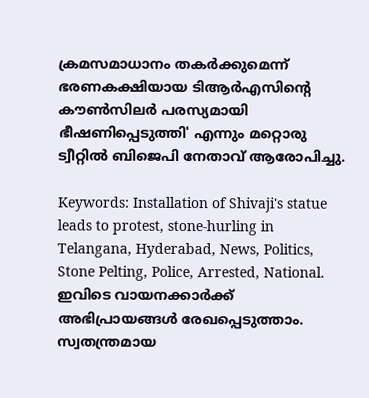ക്രമസമാധാനം തകര്‍ക്കുമെന്ന് ഭരണകക്ഷിയായ ടിആര്‍എസിന്റെ കൗണ്‍സിലര്‍ പരസ്യമായി ഭീഷണിപ്പെടുത്തി' എന്നും മറ്റൊരു ട്വീറ്റില്‍ ബിജെപി നേതാവ് ആരോപിച്ചു.

Keywords: Installation of Shivaji's statue leads to protest, stone-hurling in Telangana, Hyderabad, News, Politics, Stone Pelting, Police, Arrested, National.
ഇവിടെ വായനക്കാർക്ക് അഭിപ്രായങ്ങൾ രേഖപ്പെടുത്താം. സ്വതന്ത്രമായ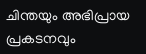ചിന്തയും അഭിപ്രായ പ്രകടനവും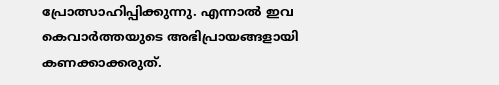പ്രോത്സാഹിപ്പിക്കുന്നു. എന്നാൽ ഇവ കെവാർത്തയുടെ അഭിപ്രായങ്ങളായി കണക്കാക്കരുത്.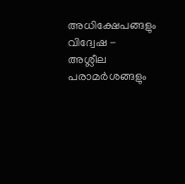അധിക്ഷേപങ്ങളും വിദ്വേഷ - അശ്ലീല പരാമർശങ്ങളും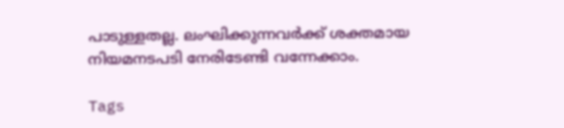പാടുള്ളതല്ല. ലംഘിക്കുന്നവർക്ക് ശക്തമായ നിയമനടപടി നേരിടേണ്ടി വന്നേക്കാം.

Tags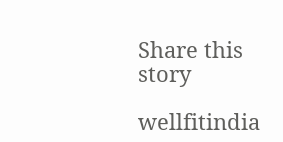Share this story

wellfitindia